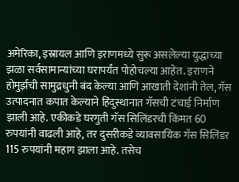अमेरिका, इस्रायल आणि इराणमध्ये सुरू असलेल्या युद्धाच्या झळा सर्वसामान्यांच्या घरापर्यंत पोहोचल्या आहेत. इराणने होमुर्झची सामुद्रधुनी बंद केल्या आणि आखाती देशांनी तेल, गॅस उत्पादनात कपात केल्याने हिंदुस्थानात गॅसची टंचाई निर्माण झाली आहे. एकीकडे घरगुती गॅस सिलिंडरची किंमत 60 रुपयांनी वाढली आहे, तर दुसरीकडे व्यावसायिक गॅस सिलिंडर 115 रुपयांनी महाग झाला आहे. तसेच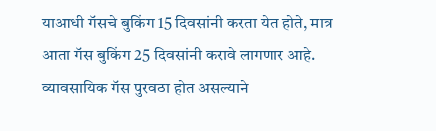याआधी गॅसचे बुकिंग 15 दिवसांनी करता येत होते, मात्र आता गॅस बुकिंग 25 दिवसांनी करावे लागणार आहे.
व्यावसायिक गॅस पुरवठा होत असल्याने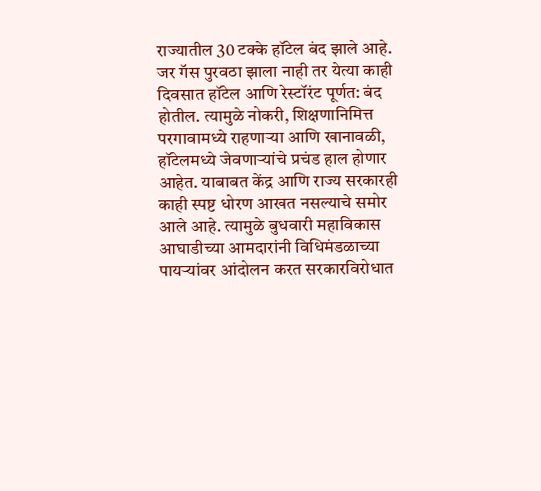राज्यातील 30 टक्के हॉटेल बंद झाले आहे. जर गॅस पुरवठा झाला नाही तर येत्या काही दिवसात हॉटेल आणि रेस्टॉरंट पूर्णत: बंद होतील. त्यामुळे नोकरी, शिक्षणानिमित्त परगावामध्ये राहणाऱ्या आणि खानावळी, हॉटेलमध्ये जेवणाऱ्यांचे प्रचंड हाल होणार आहेत. याबाबत केंद्र आणि राज्य सरकारही काही स्पष्ट धोरण आखत नसल्याचे समोर आले आहे. त्यामुळे बुधवारी महाविकास आघाडीच्या आमदारांनी विधिमंडळाच्या पायऱ्यांवर आंदोलन करत सरकारविरोधात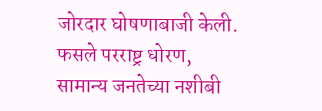जोरदार घोषणाबाजी केली.
फसले परराष्ट्र धोरण, सामान्य जनतेच्या नशीबी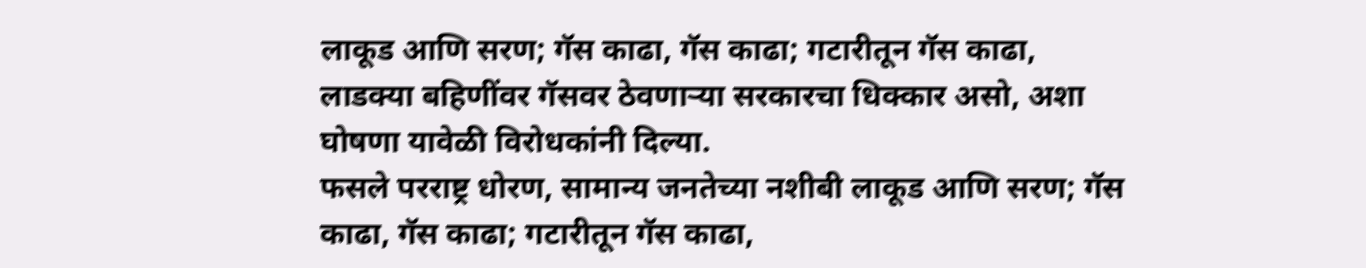लाकूड आणि सरण; गॅस काढा, गॅस काढा; गटारीतून गॅस काढा, लाडक्या बहिणींवर गॅसवर ठेवणाऱ्या सरकारचा धिक्कार असो, अशा घोषणा यावेळी विरोधकांनी दिल्या.
फसले परराष्ट्र धोरण, सामान्य जनतेच्या नशीबी लाकूड आणि सरण; गॅस काढा, गॅस काढा; गटारीतून गॅस काढा,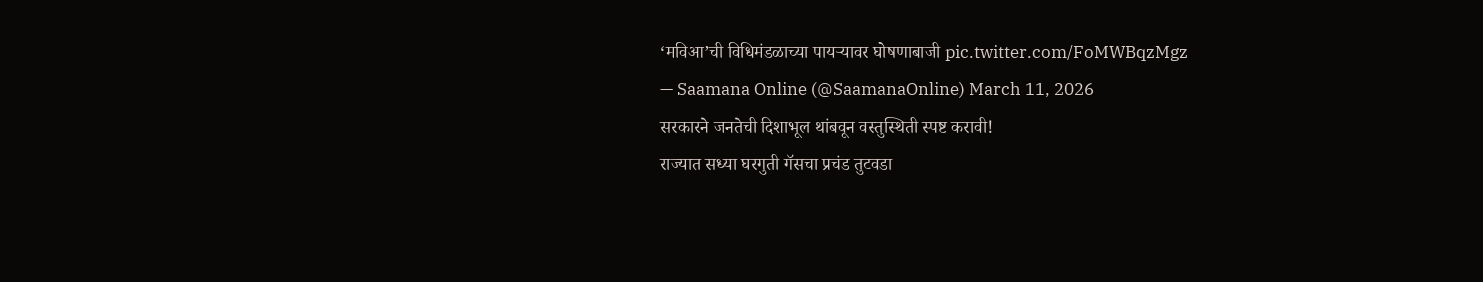‘मविआ’ची विधिमंडळाच्या पायऱ्यावर घोषणाबाजी pic.twitter.com/FoMWBqzMgz
— Saamana Online (@SaamanaOnline) March 11, 2026
सरकारने जनतेची दिशाभूल थांबवून वस्तुस्थिती स्पष्ट करावी!
राज्यात सध्या घरगुती गॅसचा प्रचंड तुटवडा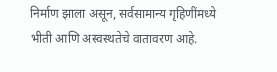निर्माण झाला असून, सर्वसामान्य गृहिणींमध्ये भीती आणि अस्वस्थतेचे वातावरण आहे.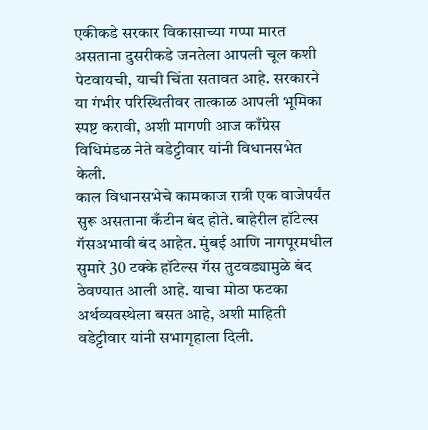एकीकडे सरकार विकासाच्या गप्पा मारत असताना दुसरीकडे जनतेला आपली चूल कशी पेटवायची, याची चिंता सतावत आहे. सरकारने या गंभीर परिस्थितीवर तात्काळ आपली भूमिका स्पष्ट करावी, अशी मागणी आज काँग्रेस विधिमंडळ नेते वडेट्टीवार यांनी विधानसभेत केली.
काल विधानसभेचे कामकाज रात्री एक वाजेपर्यंत सुरू असताना कँटीन बंद होते. बाहेरील हॉटेल्स गॅसअभावी बंद आहेत. मुंबई आणि नागपूरमधील सुमारे 30 टक्के हॉटेल्स गॅस तुटवड्यामुळे बंद ठेवण्यात आली आहे. याचा मोठा फटका अर्थव्यवस्थेला बसत आहे, अशी माहिती वडेट्टीवार यांनी सभागृहाला दिली.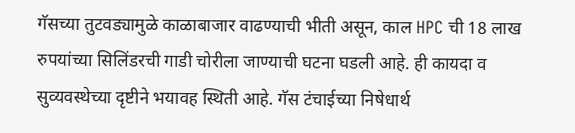गॅसच्या तुटवड्यामुळे काळाबाजार वाढण्याची भीती असून, काल HPC ची 18 लाख रुपयांच्या सिलिंडरची गाडी चोरीला जाण्याची घटना घडली आहे. ही कायदा व सुव्यवस्थेच्या दृष्टीने भयावह स्थिती आहे. गॅस टंचाईच्या निषेधार्थ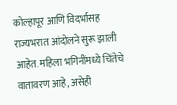कोल्हापूर आणि विदर्भासह राज्यभरात आंदोलने सुरू झाली आहेत. महिला भगिनींमध्ये चिंतेचे वातावरण आहे, असेही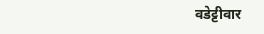वडेट्टीवार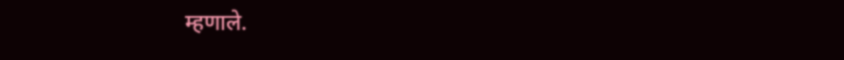म्हणाले.